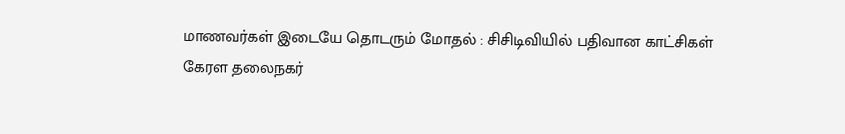மாணவர்கள் இடையே தொடரும் மோதல் : சிசிடிவியில் பதிவான காட்சிகள்
கேரள தலைநகர்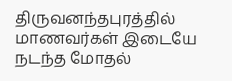திருவனந்தபுரத்தில் மாணவர்கள் இடையே நடந்த மோதல்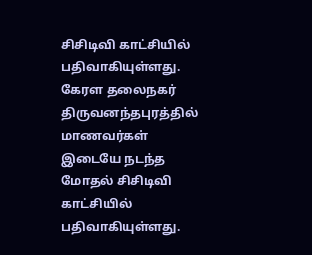சிசிடிவி காட்சியில் பதிவாகியுள்ளது.
கேரள தலைநகர் திருவனந்தபுரத்தில் மாணவர்கள் இடையே நடந்த மோதல் சிசிடிவி காட்சியில் பதிவாகியுள்ளது.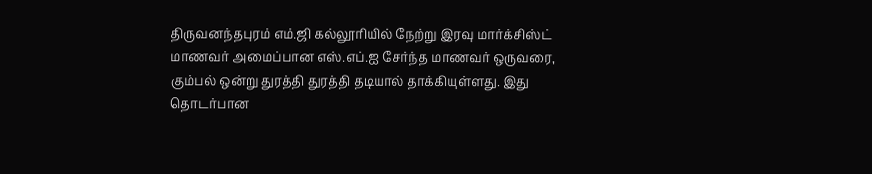திருவனந்தபுரம் எம்.ஜி கல்லூரியில் நேற்று இரவு மார்க்சிஸ்ட் மாணவர் அமைப்பான எஸ்.எப்.ஐ சேர்ந்த மாணவர் ஒருவரை, கும்பல் ஒன்று துரத்தி துரத்தி தடியால் தாக்கியுள்ளது. இது தொடர்பான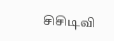சிசிடிவி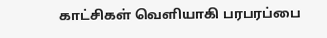காட்சிகள் வெளியாகி பரபரப்பை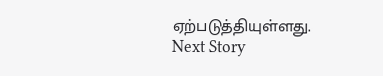ஏற்படுத்தியுள்ளது.
Next Story